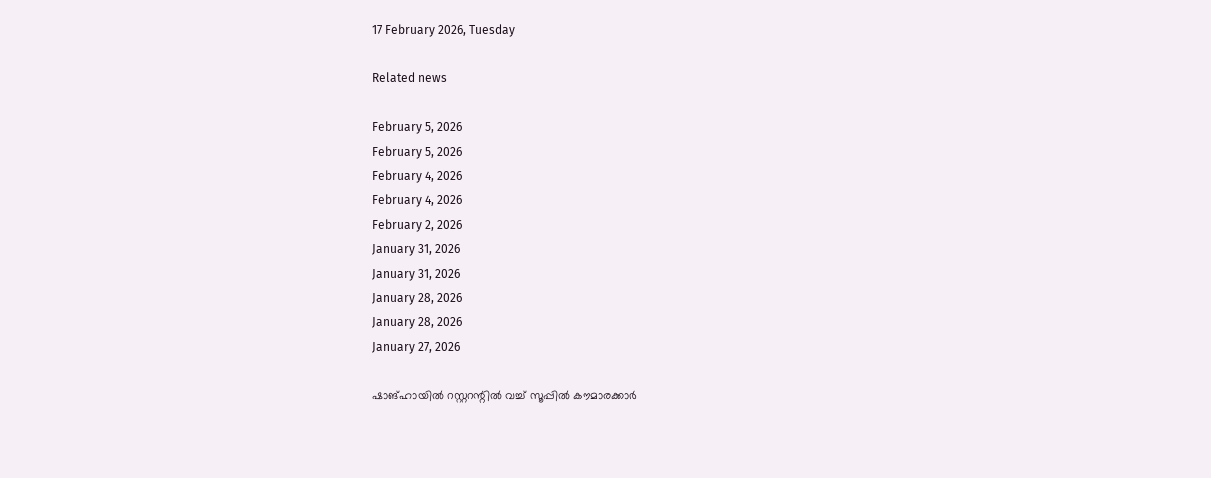17 February 2026, Tuesday

Related news

February 5, 2026
February 5, 2026
February 4, 2026
February 4, 2026
February 2, 2026
January 31, 2026
January 31, 2026
January 28, 2026
January 28, 2026
January 27, 2026

ഷാങ്ഹായില്‍ റസ്റ്ററന്റില്‍ വച്ച് സൂപ്പില്‍ കൗമാരക്കാര്‍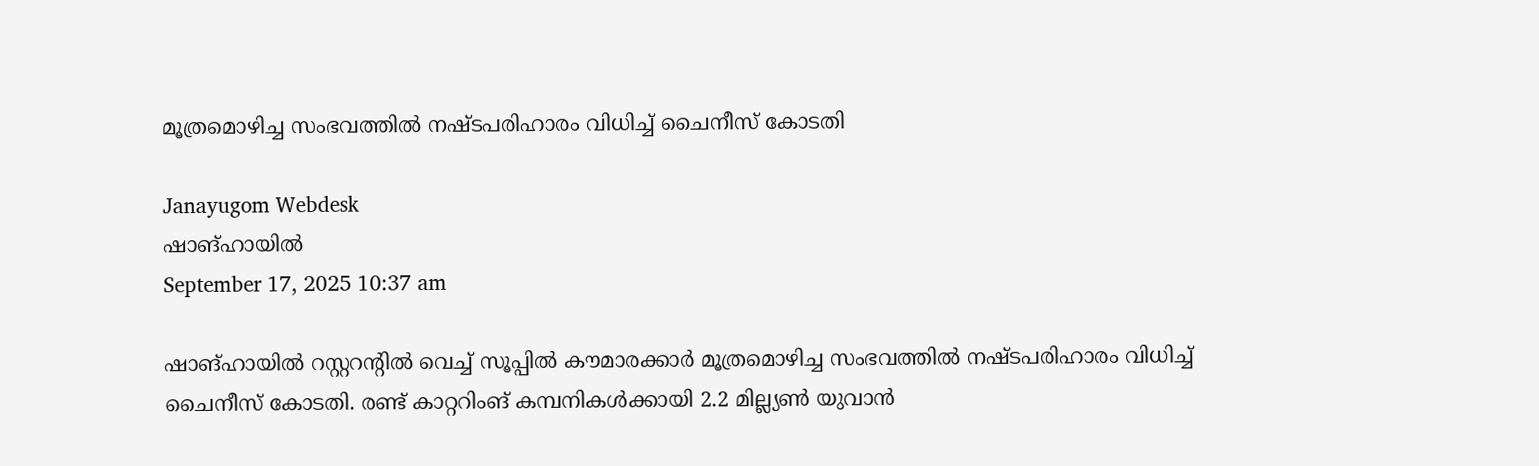മൂത്രമൊഴിച്ച സംഭവത്തില്‍ നഷ്ടപരിഹാരം വിധിച്ച് ചൈനീസ് കോടതി

Janayugom Webdesk
ഷാങ്ഹായില്‍
September 17, 2025 10:37 am

ഷാങ്ഹായില്‍ റസ്റ്ററന്റില്‍ വെച്ച് സൂപ്പില്‍ കൗമാരക്കാര്‍ മൂത്രമൊഴിച്ച സംഭവത്തില്‍ നഷ്ടപരിഹാരം വിധിച്ച് ചൈനീസ് കോടതി. രണ്ട് കാറ്ററിംങ് കമ്പനികള്‍ക്കായി 2.2 മില്ല്യണ്‍ യുവാന്‍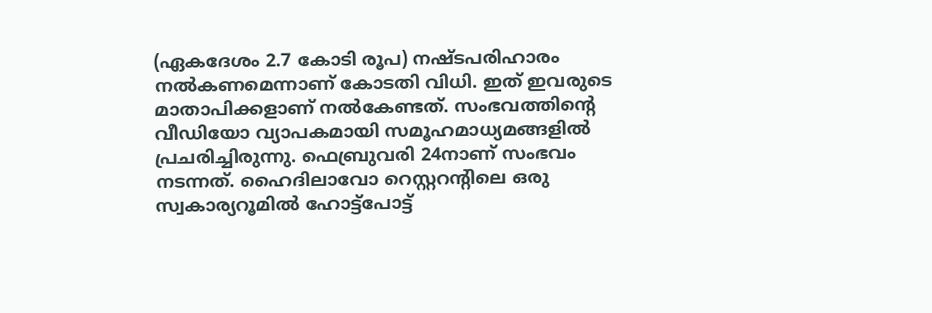(ഏകദേശം 2.7 കോടി രൂപ) നഷ്ടപരിഹാരം നല്‍കണമെന്നാണ് കോടതി വിധി. ഇത് ഇവരുടെ മാതാപിക്കളാണ് നല്‍കേണ്ടത്. സംഭവത്തിന്റെ വീഡിയോ വ്യാപകമായി സമൂഹമാധ്യമങ്ങളില്‍ പ്രചരിച്ചിരുന്നു. ഫെബ്രുവരി 24നാണ് സംഭവം നടന്നത്. ഹൈദിലാവോ റെസ്റ്ററന്റിലെ ഒരു സ്വകാര്യറൂമില്‍ ഹോട്ട്‌പോട്ട്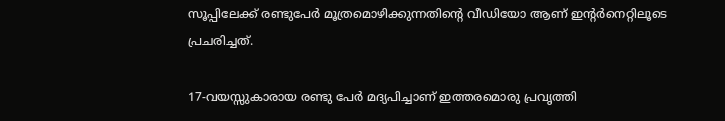സൂപ്പിലേക്ക് രണ്ടുപേര്‍ മൂത്രമൊഴിക്കുന്നതിന്റെ വീഡിയോ ആണ് ഇന്റര്‍നെറ്റിലൂടെ പ്രചരിച്ചത്.

17-വയസ്സുകാരായ രണ്ടു പേർ മദ്യപിച്ചാണ് ഇത്തരമൊരു പ്രവൃത്തി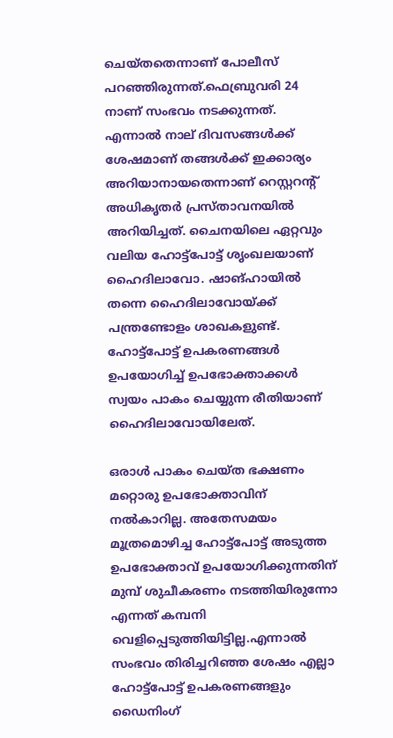ചെയ്തതെന്നാണ് പോലീസ് പറഞ്ഞിരുന്നത്.ഫെബ്രുവരി 24 നാണ് സംഭവം നടക്കുന്നത്. എന്നാല്‍ നാല് ദിവസങ്ങള്‍ക്ക് ശേഷമാണ് തങ്ങള്‍ക്ക് ഇക്കാര്യം അറിയാനായതെന്നാണ് റെസ്റ്ററന്റ് അധികൃതർ പ്രസ്താവനയില്‍ അറിയിച്ചത്. ചൈനയിലെ ഏറ്റവും വലിയ ഹോട്ട്പോട്ട് ശൃംഖലയാണ് ഹൈദിലാവോ. ഷാങ്ഹായില്‍ തന്നെ ഹൈദിലാവോയ്ക്ക് പന്ത്രണ്ടോളം ശാഖകളുണ്ട്. ഹോട്ട്‌പോട്ട് ഉപകരണങ്ങള്‍ ഉപയോഗിച്ച് ഉപഭോക്താക്കള്‍ സ്വയം പാകം ചെയ്യുന്ന രീതിയാണ് ഹൈദിലാവോയിലേത്.

ഒരാള്‍ പാകം ചെയ്ത ഭക്ഷണം മറ്റൊരു ഉപഭോക്താവിന് നല്‍കാറില്ല. അതേസമയം മൂത്രമൊഴിച്ച ഹോട്ട്‌പോട്ട് അടുത്ത ഉപഭോക്താവ് ഉപയോഗിക്കുന്നതിന് മുമ്പ് ശുചീകരണം നടത്തിയിരുന്നോ എന്നത് കമ്പനി വെളിപ്പെടുത്തിയിട്ടില്ല.എന്നാല്‍ സംഭവം തിരിച്ചറിഞ്ഞ ശേഷം എല്ലാ ഹോട്ട്പോട്ട് ഉപകരണങ്ങളും ഡൈനിംഗ്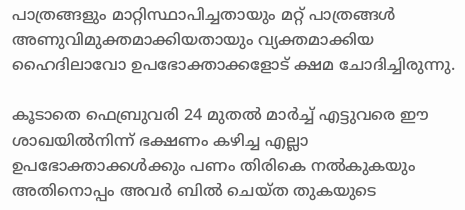പാത്രങ്ങളും മാറ്റിസ്ഥാപിച്ചതായും മറ്റ് പാത്രങ്ങള്‍ അണുവിമുക്തമാക്കിയതായും വ്യക്തമാക്കിയ ഹൈദിലാവോ ഉപഭോക്താക്കളോട് ക്ഷമ ചോദിച്ചിരുന്നു.

കൂടാതെ ഫെബ്രുവരി 24 മുതല്‍ മാര്‍ച്ച് എട്ടുവരെ ഈ ശാഖയില്‍നിന്ന് ഭക്ഷണം കഴിച്ച എല്ലാ ഉപഭോക്താക്കള്‍ക്കും പണം തിരികെ നല്‍കുകയും അതിനൊപ്പം അവര്‍ ബില്‍ ചെയ്ത തുകയുടെ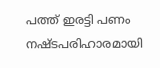പത്ത് ഇരട്ടി പണം നഷ്ടപരിഹാരമായി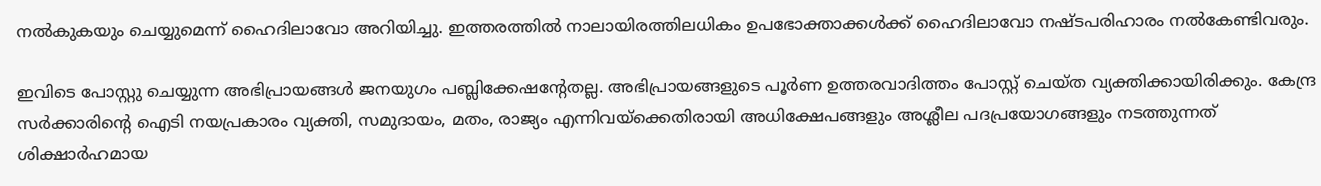നല്‍കുകയും ചെയ്യുമെന്ന് ഹൈദിലാവോ അറിയിച്ചു. ഇത്തരത്തില്‍ നാലായിരത്തിലധികം ഉപഭോക്താക്കള്‍ക്ക് ഹൈദിലാവോ നഷ്ടപരിഹാരം നല്‍കേണ്ടിവരും.

ഇവിടെ പോസ്റ്റു ചെയ്യുന്ന അഭിപ്രായങ്ങള്‍ ജനയുഗം പബ്ലിക്കേഷന്റേതല്ല. അഭിപ്രായങ്ങളുടെ പൂര്‍ണ ഉത്തരവാദിത്തം പോസ്റ്റ് ചെയ്ത വ്യക്തിക്കായിരിക്കും. കേന്ദ്ര സര്‍ക്കാരിന്റെ ഐടി നയപ്രകാരം വ്യക്തി, സമുദായം, മതം, രാജ്യം എന്നിവയ്‌ക്കെതിരായി അധിക്ഷേപങ്ങളും അശ്ലീല പദപ്രയോഗങ്ങളും നടത്തുന്നത് ശിക്ഷാര്‍ഹമായ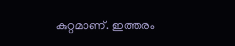കുറ്റമാണ്. ഇത്തരം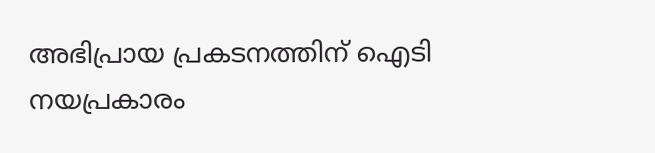അഭിപ്രായ പ്രകടനത്തിന് ഐടി നയപ്രകാരം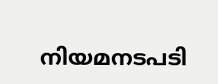നിയമനടപടി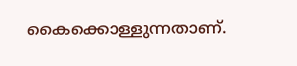കൈക്കൊള്ളുന്നതാണ്.